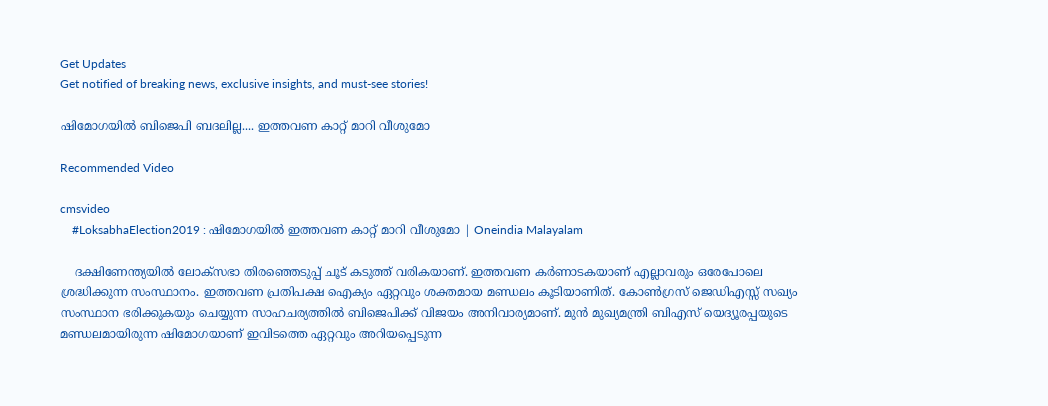Get Updates
Get notified of breaking news, exclusive insights, and must-see stories!

ഷിമോഗയില്‍ ബിജെപി ബദലില്ല.... ഇത്തവണ കാറ്റ് മാറി വീശുമോ

Recommended Video

cmsvideo
    #LoksabhaElection2019 : ഷിമോഗയിൽ ഇത്തവണ കാറ്റ് മാറി വീശുമോ | Oneindia Malayalam

    ദക്ഷിണേന്ത്യയില്‍ ലോക്‌സഭാ തിരഞ്ഞെടുപ്പ് ചൂട് കടുത്ത് വരികയാണ്. ഇത്തവണ കര്‍ണാടകയാണ് എല്ലാവരും ഒരേപോലെ ശ്രദ്ധിക്കുന്ന സംസ്ഥാനം. ഇത്തവണ പ്രതിപക്ഷ ഐക്യം ഏറ്റവും ശക്തമായ മണ്ഡലം കൂടിയാണിത്. കോണ്‍ഗ്രസ് ജെഡിഎസ്സ് സഖ്യം സംസ്ഥാന ഭരിക്കുകയും ചെയ്യുന്ന സാഹചര്യത്തില്‍ ബിജെപിക്ക് വിജയം അനിവാര്യമാണ്. മുന്‍ മുഖ്യമന്ത്രി ബിഎസ് യെദ്യൂരപ്പയുടെ മണ്ഡലമായിരുന്ന ഷിമോഗയാണ് ഇവിടത്തെ ഏറ്റവും അറിയപ്പെടുന്ന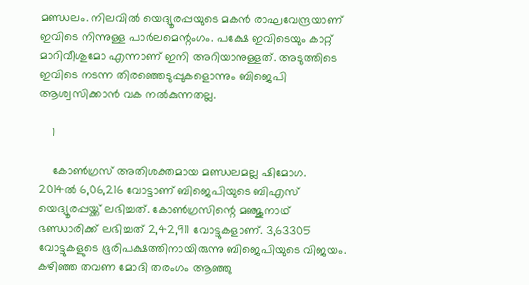മണ്ഡലം. നിലവില്‍ യെദ്യൂരപ്പയുടെ മകന്‍ രാഘവേന്ദ്രയാണ് ഇവിടെ നിന്നുള്ള പാര്‍ലമെന്റംഗം. പക്ഷേ ഇവിടെയും കാറ്റ് മാറിവീശുമോ എന്നാണ് ഇനി അറിയാനുള്ളത്. അടുത്തിടെ ഇവിടെ നടന്ന തിരഞ്ഞെടുപ്പുകളൊന്നും ബിജെപി ആശ്വസിക്കാന്‍ വക നല്‍കുന്നതല്ല.

    1

    കോണ്‍ഗ്രസ് അതിശക്തമായ മണ്ഡലമല്ല ഷിമോഗ. 2014ല്‍ 6,06,216 വോട്ടാണ് ബിജെപിയുടെ ബിഎസ് യെദ്യൂരപ്പയ്ക്ക് ലഭിച്ചത്. കോണ്‍ഗ്രസിന്റെ മഞ്ജുനാഥ് ഭണ്ഡാരിക്ക് ലഭിച്ചത് 2,42,911 വോട്ടുകളാണ്. 3,63305 വോട്ടുകളുടെ ഭൂരിപക്ഷത്തിനായിരുന്നു ബിജെപിയുടെ വിജയം. കഴിഞ്ഞ തവണ മോദി തരംഗം ആഞ്ഞു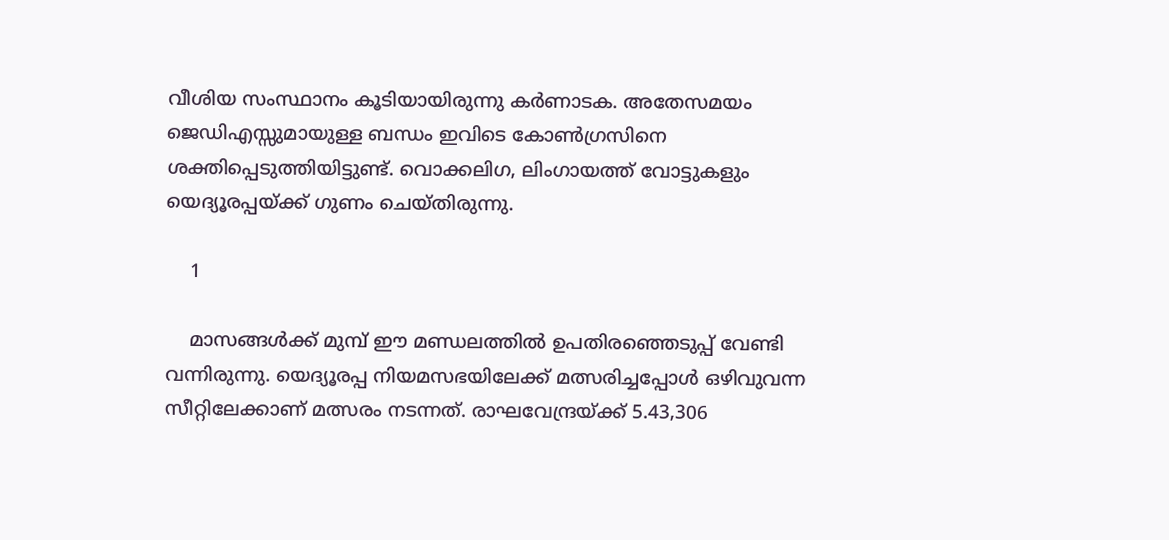വീശിയ സംസ്ഥാനം കൂടിയായിരുന്നു കര്‍ണാടക. അതേസമയം ജെഡിഎസ്സുമായുള്ള ബന്ധം ഇവിടെ കോണ്‍ഗ്രസിനെ ശക്തിപ്പെടുത്തിയിട്ടുണ്ട്. വൊക്കലിഗ, ലിംഗായത്ത് വോട്ടുകളും യെദ്യൂരപ്പയ്ക്ക് ഗുണം ചെയ്തിരുന്നു.

    1

    മാസങ്ങള്‍ക്ക് മുമ്പ് ഈ മണ്ഡലത്തില്‍ ഉപതിരഞ്ഞെടുപ്പ് വേണ്ടി വന്നിരുന്നു. യെദ്യൂരപ്പ നിയമസഭയിലേക്ക് മത്സരിച്ചപ്പോള്‍ ഒഴിവുവന്ന സീറ്റിലേക്കാണ് മത്സരം നടന്നത്. രാഘവേന്ദ്രയ്ക്ക് 5.43,306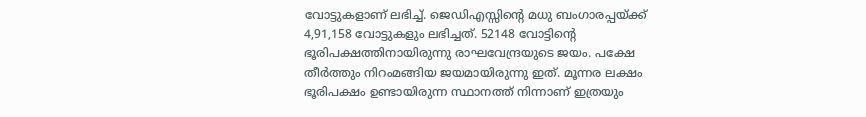വോട്ടുകളാണ് ലഭിച്ച്. ജെഡിഎസ്സിന്റെ മധു ബംഗാരപ്പയ്ക്ക് 4,91,158 വോട്ടുകളും ലഭിച്ചത്. 52148 വോട്ടിന്റെ ഭൂരിപക്ഷത്തിനായിരുന്നു രാഘവേന്ദ്രയുടെ ജയം. പക്ഷേ തീര്‍ത്തും നിറംമങ്ങിയ ജയമായിരുന്നു ഇത്. മൂന്നര ലക്ഷം ഭൂരിപക്ഷം ഉണ്ടായിരുന്ന സ്ഥാനത്ത് നിന്നാണ് ഇത്രയും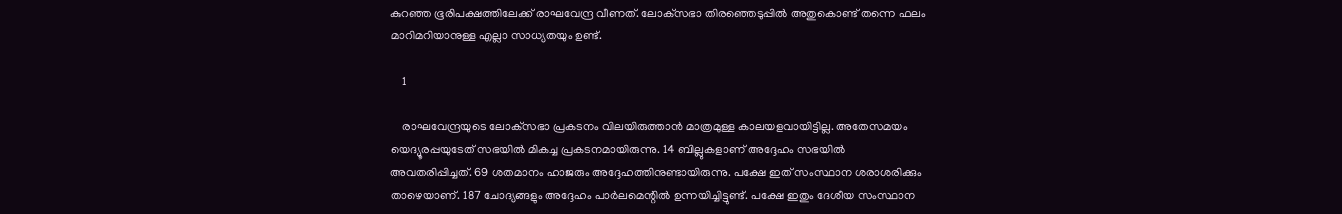കുറഞ്ഞ ഭൂരിപക്ഷത്തിലേക്ക് രാഘവേന്ദ്ര വീണത്. ലോക്‌സഭാ തിരഞ്ഞെടുപ്പില്‍ അതുകൊണ്ട് തന്നെ ഫലം മാറിമറിയാനുള്ള എല്ലാ സാധ്യതയും ഉണ്ട്.

    1

    രാഘവേന്ദ്രയുടെ ലോക്‌സഭാ പ്രകടനം വിലയിരുത്താന്‍ മാത്രമുള്ള കാലയളവായിട്ടില്ല. അതേസമയം യെദ്യൂരപ്പയുടേത് സഭയില്‍ മികച്ച പ്രകടനമായിരുന്നു. 14 ബില്ലുകളാണ് അദ്ദേഹം സഭയില്‍ അവതരിപ്പിച്ചത്. 69 ശതമാനം ഹാജരും അദ്ദേഹത്തിനുണ്ടായിരുന്നു. പക്ഷേ ഇത് സംസ്ഥാന ശരാശരിക്കും താഴെയാണ്. 187 ചോദ്യങ്ങളും അദ്ദേഹം പാര്‍ലമെന്റില്‍ ഉന്നയിച്ചിട്ടുണ്ട്. പക്ഷേ ഇതും ദേശീയ സംസ്ഥാന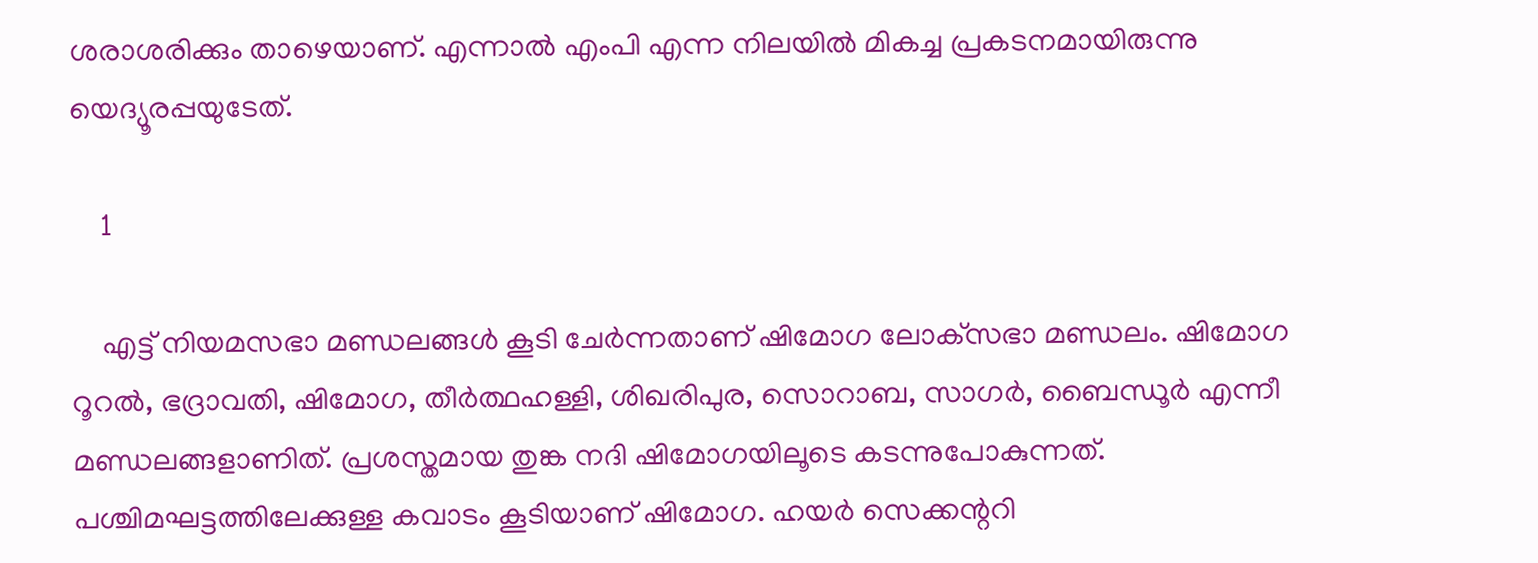ശരാശരിക്കും താഴെയാണ്. എന്നാല്‍ എംപി എന്ന നിലയില്‍ മികച്ച പ്രകടനമായിരുന്നു യെദ്യൂരപ്പയുടേത്.

    1

    എട്ട് നിയമസഭാ മണ്ഡലങ്ങള്‍ കൂടി ചേര്‍ന്നതാണ് ഷിമോഗ ലോക്‌സഭാ മണ്ഡലം. ഷിമോഗ റൂറല്‍, ഭദ്രാവതി, ഷിമോഗ, തീര്‍ത്ഥഹള്ളി, ശിഖരിപുര, സൊറാബ, സാഗര്‍, ബൈന്ധൂര്‍ എന്നീ മണ്ഡലങ്ങളാണിത്. പ്രശസ്തമായ തുങ്ക നദി ഷിമോഗയിലൂടെ കടന്നുപോകുന്നത്. പശ്ചിമഘട്ടത്തിലേക്കുള്ള കവാടം കൂടിയാണ് ഷിമോഗ. ഹയര്‍ സെക്കന്ററി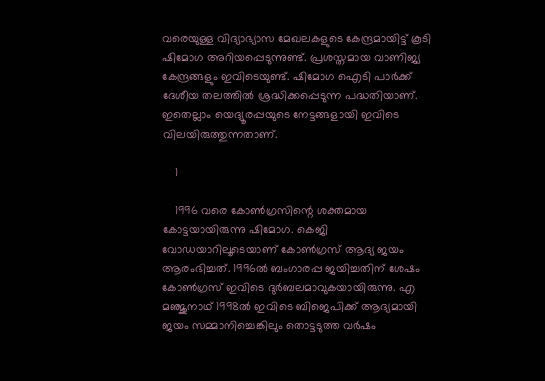വരെയുള്ള വിദ്യാഭ്യാസ മേഖലകളുടെ കേന്ദ്രമായിട്ട് കൂടി ഷിമോഗ അറിയപ്പെടുന്നുണ്ട്. പ്രശസ്തമായ വാണിജ്യ കേന്ദ്രങ്ങളും ഇവിടെയുണ്ട്. ഷിമോഗ ഐടി പാര്‍ക്ക് ദേശീയ തലത്തില്‍ ശ്രദ്ധിക്കപ്പെടുന്ന പദ്ധതിയാണ്. ഇതെല്ലാം യെദ്യൂരപ്പയുടെ നേട്ടങ്ങളായി ഇവിടെ വിലയിരുത്തുന്നതാണ്.

    1

    1996 വരെ കോണ്‍ഗ്രസിന്റെ ശക്തമായ കോട്ടയായിരുന്നു ഷിമോഗ. കെജി വോഡയാറിലൂടെയാണ് കോണ്‍ഗ്രസ് ആദ്യ ജയം ആരംഭിച്ചത്. 1996ല്‍ ബംഗാരപ്പ ജയിച്ചതിന് ശേഷം കോണ്‍ഗ്രസ് ഇവിടെ ദുര്‍ബലമാവുകയായിരുന്നു. എ മഞ്ജുനാഥ് 1998ല്‍ ഇവിടെ ബിജെപിക്ക് ആദ്യമായി ജയം സമ്മാനിച്ചെങ്കിലും തൊട്ടടുത്ത വര്‍ഷം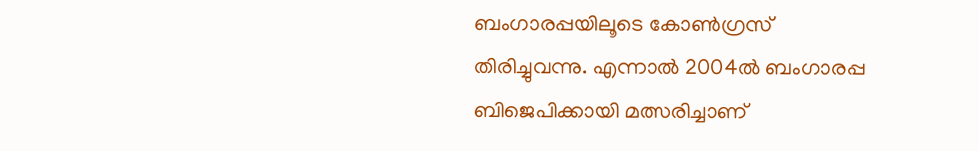ബംഗാരപ്പയിലൂടെ കോണ്‍ഗ്രസ് തിരിച്ചുവന്നു. എന്നാല്‍ 2004ല്‍ ബംഗാരപ്പ ബിജെപിക്കായി മത്സരിച്ചാണ്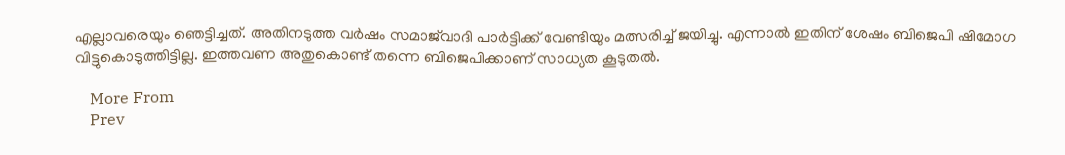എല്ലാവരെയും ഞെട്ടിച്ചത്. അതിനടുത്ത വര്‍ഷം സമാജ്‌വാദി പാര്‍ട്ടിക്ക് വേണ്ടിയും മത്സരിച്ച് ജയിച്ചു. എന്നാല്‍ ഇതിന് ശേഷം ബിജെപി ഷിമോഗ വിട്ടുകൊടുത്തിട്ടില്ല. ഇത്തവണ അതുകൊണ്ട് തന്നെ ബിജെപിക്കാണ് സാധ്യത കൂടുതല്‍.

    More From
    Prev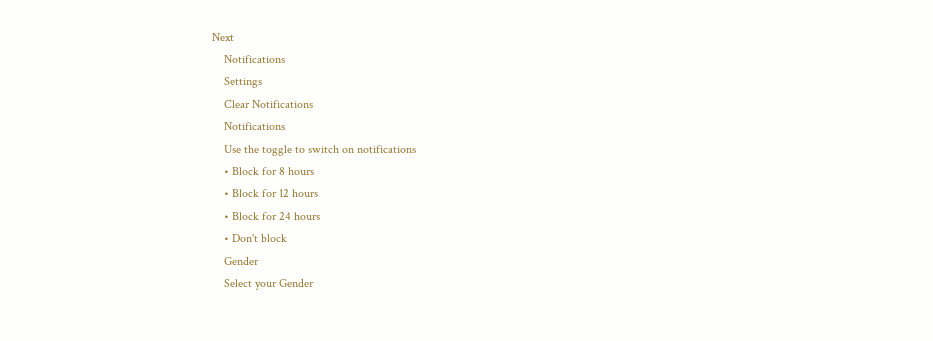Next
    Notifications
    Settings
    Clear Notifications
    Notifications
    Use the toggle to switch on notifications
    • Block for 8 hours
    • Block for 12 hours
    • Block for 24 hours
    • Don't block
    Gender
    Select your Gender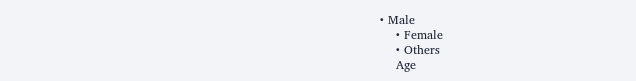• Male
    • Female
    • Others
    Age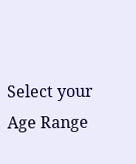Select your Age Range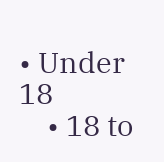• Under 18
    • 18 to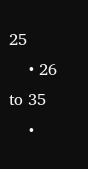25
    • 26 to 35
    •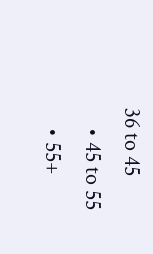36 to 45
    • 45 to 55
    • 55+